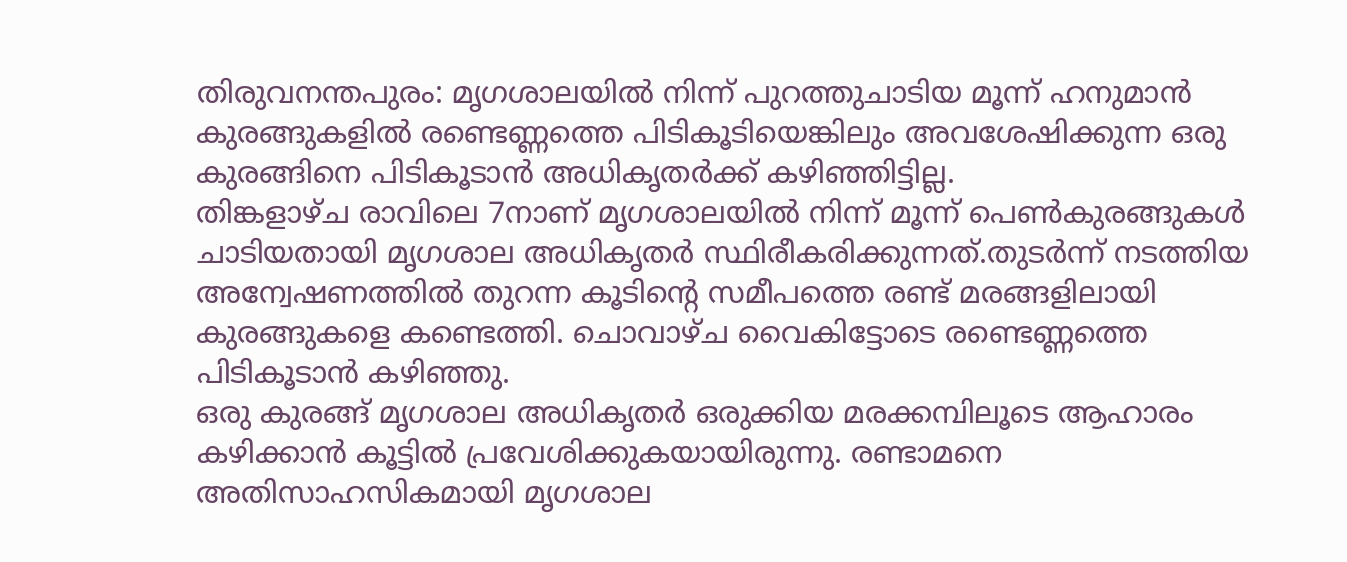തിരുവനന്തപുരം: മൃഗശാലയിൽ നിന്ന് പുറത്തുചാടിയ മൂന്ന് ഹനുമാൻ കുരങ്ങുകളിൽ രണ്ടെണ്ണത്തെ പിടികൂടിയെങ്കിലും അവശേഷിക്കുന്ന ഒരു കുരങ്ങിനെ പിടികൂടാൻ അധികൃതർക്ക് കഴിഞ്ഞിട്ടില്ല.
തിങ്കളാഴ്ച രാവിലെ 7നാണ് മൃഗശാലയിൽ നിന്ന് മൂന്ന് പെൺകുരങ്ങുകൾ ചാടിയതായി മൃഗശാല അധികൃതർ സ്ഥിരീകരിക്കുന്നത്.തുടർന്ന് നടത്തിയ അന്വേഷണത്തിൽ തുറന്ന കൂടിന്റെ സമീപത്തെ രണ്ട് മരങ്ങളിലായി കുരങ്ങുകളെ കണ്ടെത്തി. ചൊവാഴ്ച വൈകിട്ടോടെ രണ്ടെണ്ണത്തെ പിടികൂടാൻ കഴിഞ്ഞു.
ഒരു കുരങ്ങ് മൃഗശാല അധികൃതർ ഒരുക്കിയ മരക്കമ്പിലൂടെ ആഹാരം കഴിക്കാൻ കൂട്ടിൽ പ്രവേശിക്കുകയായിരുന്നു. രണ്ടാമനെ അതിസാഹസികമായി മൃഗശാല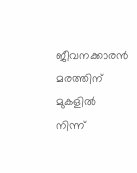ജീവനക്കാരൻ മരത്തിന് മുകളിൽ നിന്ന്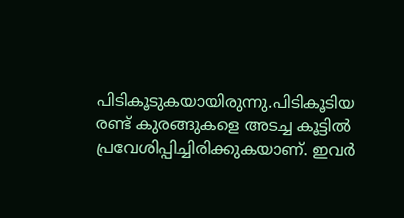പിടികൂടുകയായിരുന്നു.പിടികൂടിയ രണ്ട് കുരങ്ങുകളെ അടച്ച കൂട്ടിൽ പ്രവേശിപ്പിച്ചിരിക്കുകയാണ്. ഇവർ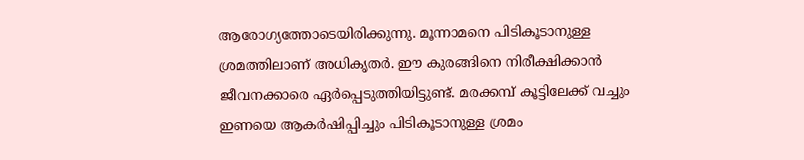ആരോഗ്യത്തോടെയിരിക്കുന്നു. മൂന്നാമനെ പിടികൂടാനുള്ള ശ്രമത്തിലാണ് അധികൃതർ. ഈ കുരങ്ങിനെ നിരീക്ഷിക്കാൻ ജീവനക്കാരെ ഏർപ്പെടുത്തിയിട്ടുണ്ട്. മരക്കമ്പ് കൂട്ടിലേക്ക് വച്ചും ഇണയെ ആകർഷിപ്പിച്ചും പിടികൂടാനുള്ള ശ്രമം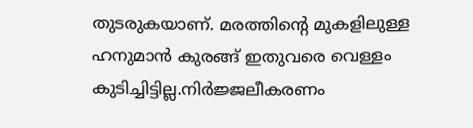തുടരുകയാണ്. മരത്തിന്റെ മുകളിലുള്ള ഹനുമാൻ കുരങ്ങ് ഇതുവരെ വെള്ളം കുടിച്ചിട്ടില്ല.നിർജ്ജലീകരണം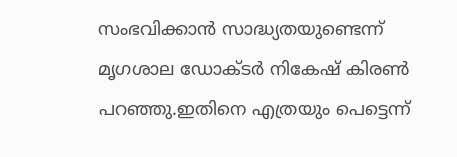സംഭവിക്കാൻ സാദ്ധ്യതയുണ്ടെന്ന് മൃഗശാല ഡോക്ടർ നികേഷ് കിരൺ പറഞ്ഞു.ഇതിനെ എത്രയും പെട്ടെന്ന്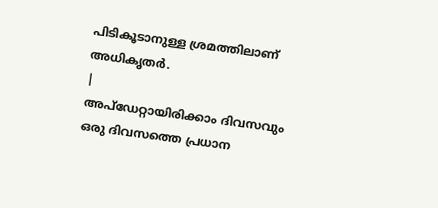പിടികൂടാനുള്ള ശ്രമത്തിലാണ് അധികൃതർ.
|
അപ്ഡേറ്റായിരിക്കാം ദിവസവും
ഒരു ദിവസത്തെ പ്രധാന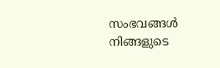സംഭവങ്ങൾ നിങ്ങളുടെ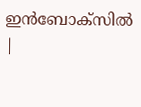ഇൻബോക്സിൽ |